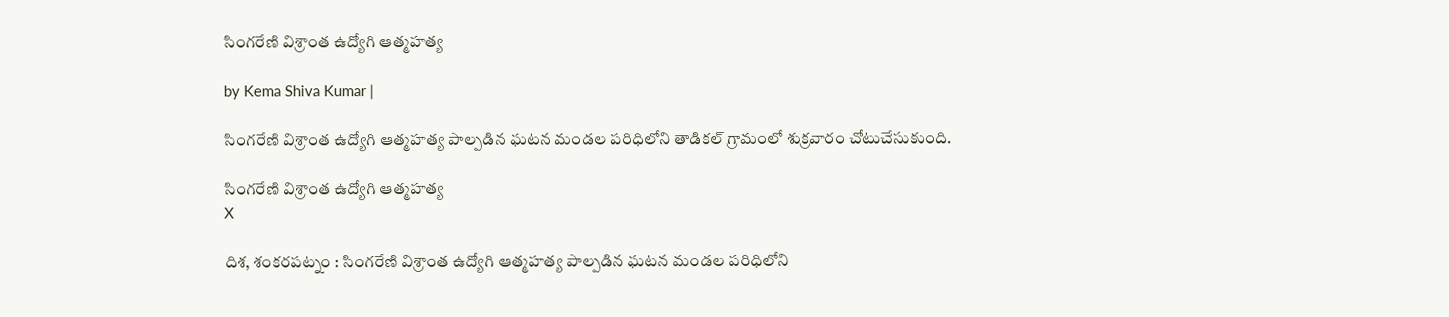సింగరేణి విశ్రాంత ఉద్యోగి ఆత్మహత్య

by Kema Shiva Kumar |

సింగరేణి విశ్రాంత ఉద్యోగి ఆత్మహత్య పాల్పడిన ఘటన మండల పరిధిలోని తాడికల్ గ్రామంలో శుక్రవారం చోటుచేసుకుంది.

సింగరేణి విశ్రాంత ఉద్యోగి ఆత్మహత్య
X

దిశ, శంకరపట్నం : సింగరేణి విశ్రాంత ఉద్యోగి ఆత్మహత్య పాల్పడిన ఘటన మండల పరిధిలోని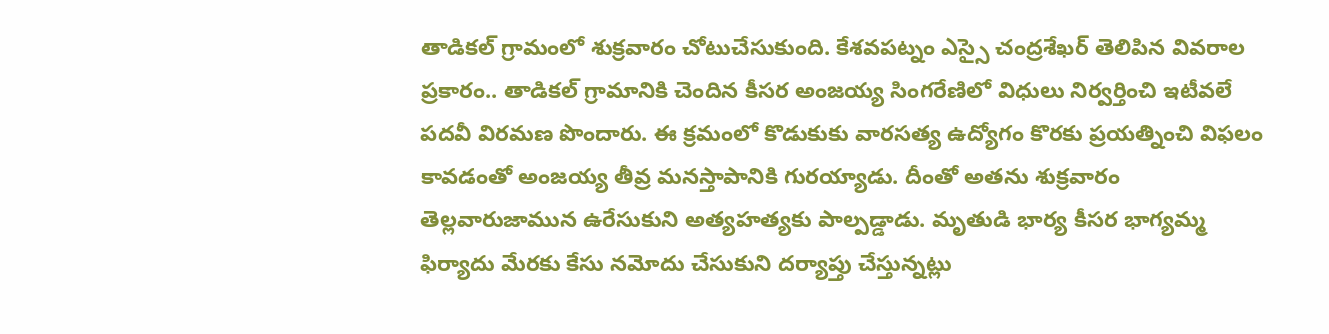తాడికల్ గ్రామంలో శుక్రవారం చోటుచేసుకుంది. కేశవపట్నం ఎస్సై చంద్రశేఖర్ తెలిపిన వివరాల ప్రకారం.. తాడికల్ గ్రామానికి చెందిన కీసర అంజయ్య సింగరేణిలో విధులు నిర్వర్తించి ఇటీవలే పదవీ విరమణ పొందారు. ఈ క్రమంలో కొడుకుకు వారసత్య ఉద్యోగం కొరకు ప్రయత్నించి విఫలం కావడంతో అంజయ్య తీవ్ర మనస్తాపానికి గురయ్యాడు. దీంతో అతను శుక్రవారం తెల్లవారుజామున ఉరేసుకుని అత్యహత్యకు పాల్పడ్డాడు. మృతుడి భార్య కీసర భాగ్యమ్మ ఫిర్యాదు మేరకు కేసు నమోదు చేసుకుని దర్యాప్తు చేస్తున్నట్లు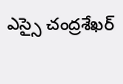ఎస్సై చంద్రశేఖర్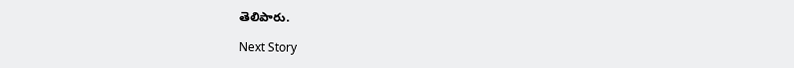తెలిపారు.

Next Story